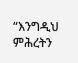“እንግዲህ ምሕረትን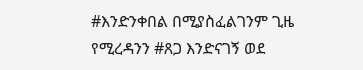#እንድንቀበል በሚያስፈልገንም ጊዜ የሚረዳንን #ጸጋ እንድናገኝ ወደ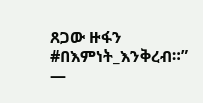ጸጋው ዙፋን #በእምነት_እንቅረብ።” —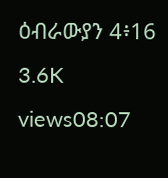ዕብራውያን 4፥16 3.6K views08:07